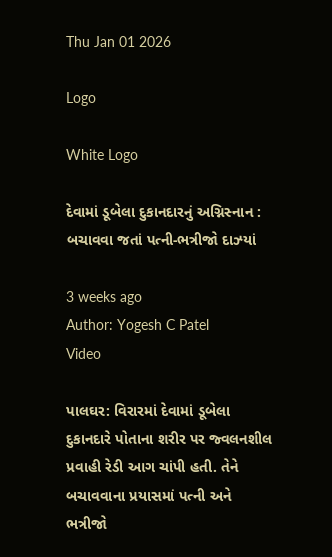Thu Jan 01 2026

Logo

White Logo

દેવામાં ડૂબેલા દુકાનદારનું અગ્નિસ્નાન : બચાવવા જતાં પત્ની-ભત્રીજો દાઝ્યાં

3 weeks ago
Author: Yogesh C Patel
Video

પાલઘર: વિરારમાં દેવામાં ડૂબેલા દુકાનદારે પોતાના શરીર પર જ્વલનશીલ પ્રવાહી રેડી આગ ચાંપી હતી. તેને બચાવવાના પ્રયાસમાં પત્ની અને ભત્રીજો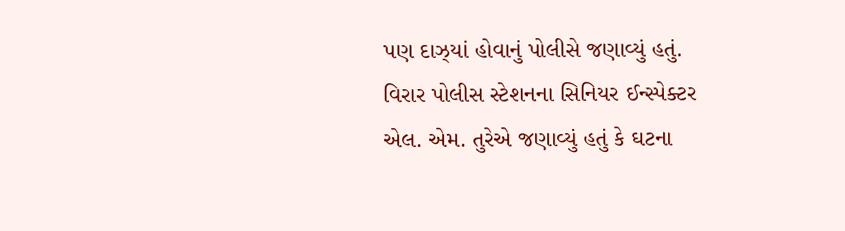પણ દાઝ્યાં હોવાનું પોલીસે જણાવ્યું હતું.
વિરાર પોલીસ સ્ટેશનના સિનિયર ઈન્સ્પેક્ટર એલ. એમ. તુરેએ જણાવ્યું હતું કે ઘટના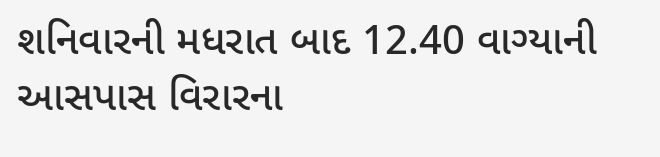શનિવારની મધરાત બાદ 12.40 વાગ્યાની આસપાસ વિરારના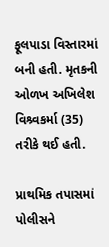ફૂલપાડા વિસ્તારમાં બની હતી. મૃતકની ઓળખ અખિલેશ વિશ્ર્વકર્મા (35) તરીકે થઈ હતી.

પ્રાથમિક તપાસમાં પોલીસને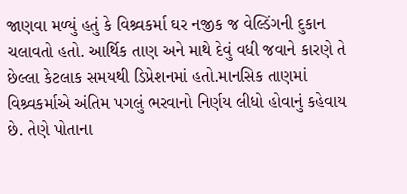જાણવા મળ્યું હતું કે વિશ્ર્વકર્મા ઘર નજીક જ વેલ્ડિંગની દુકાન ચલાવતો હતો. આર્થિક તાણ અને માથે દેવું વધી જવાને કારણે તે છેલ્લા કેટલાક સમયથી ડિપ્રેશનમાં હતો.માનસિક તાણમાં વિશ્ર્વકર્માએ અંતિમ પગલું ભરવાનો નિર્ણય લીધો હોવાનું કહેવાય છે. તેણે પોતાના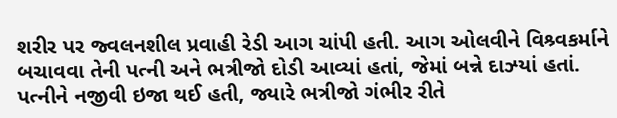શરીર પર જ્વલનશીલ પ્રવાહી રેડી આગ ચાંપી હતી. આગ ઓલવીને વિશ્ર્વકર્માને બચાવવા તેની પત્ની અને ભત્રીજો દોડી આવ્યાં હતાં, જેમાં બન્ને દાઝ્યાં હતાં. પત્નીને નજીવી ઇજા થઈ હતી, જ્યારે ભત્રીજો ગંભીર રીતે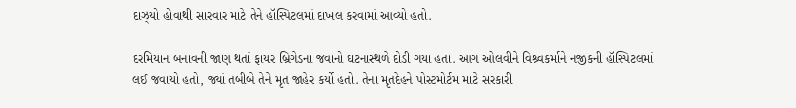દાઝ્યો હોવાથી સારવાર માટે તેને હૉસ્પિટલમાં દાખલ કરવામાં આવ્યો હતો.

દરમિયાન બનાવની જાણ થતાં ફાયર બ્રિગેડના જવાનો ઘટનાસ્થળે દોડી ગયા હતા. આગ ઓલવીને વિશ્ર્વકર્માને નજીકની હૉસ્પિટલમાં લઈ જવાયો હતો, જ્યાં તબીબે તેને મૃત જાહેર કર્યો હતો. તેના મૃતદેહને પોસ્ટમોર્ટમ માટે સરકારી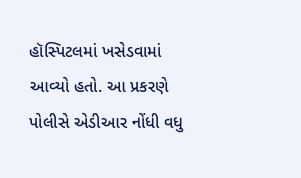હૉસ્પિટલમાં ખસેડવામાં આવ્યો હતો. આ પ્રકરણે પોલીસે એડીઆર નોંધી વધુ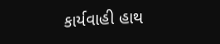કાર્યવાહી હાથ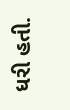ધરી હતી.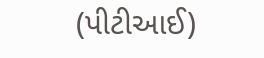(પીટીઆઈ)